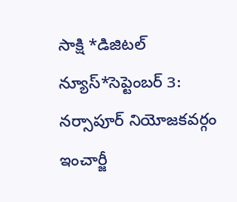సాక్షి *డిజిటల్ న్యూస్*సెప్టెంబర్ 3: నర్సాపూర్ నియోజకవర్గం ఇంచార్జీ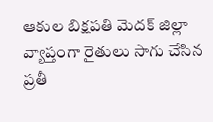ఆకుల బిక్షపతి మెదక్ జిల్లా వ్యాప్తంగా రైతులు సాగు చేసిన ప్రతీ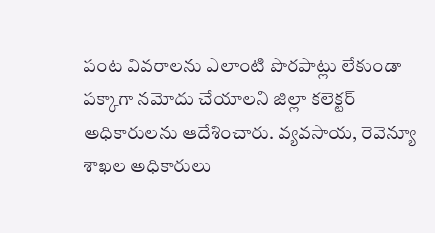పంట వివరాలను ఎలాంటి పొరపాట్లు లేకుండా పక్కాగా నమోదు చేయాలని జిల్లా కలెక్టర్ అధికారులను ఆదేశించారు. వ్యవసాయ, రెవెన్యూ శాఖల అధికారులు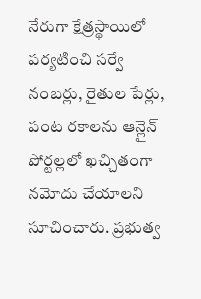నేరుగా క్షేత్రస్థాయిలో పర్యటించి సర్వే నంబర్లు, రైతుల పేర్లు, పంట రకాలను ఆన్లైన్ పోర్టల్లలో ఖచ్చితంగా నమోదు చేయాలని సూచించారు. ప్రభుత్వ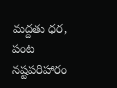మద్దతు ధర, పంట నష్టపరిహారం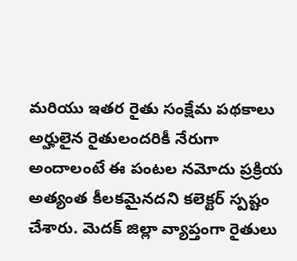మరియు ఇతర రైతు సంక్షేమ పథకాలు అర్హులైన రైతులందరికీ నేరుగా అందాలంటే ఈ పంటల నమోదు ప్రక్రియ అత్యంత కీలకమైనదని కలెక్టర్ స్పష్టం చేశారు. మెదక్ జిల్లా వ్యాప్తంగా రైతులు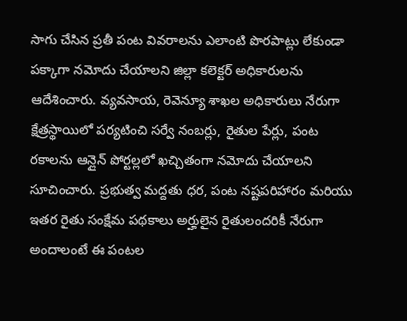సాగు చేసిన ప్రతీ పంట వివరాలను ఎలాంటి పొరపాట్లు లేకుండా పక్కాగా నమోదు చేయాలని జిల్లా కలెక్టర్ అధికారులను ఆదేశించారు. వ్యవసాయ, రెవెన్యూ శాఖల అధికారులు నేరుగా క్షేత్రస్థాయిలో పర్యటించి సర్వే నంబర్లు, రైతుల పేర్లు, పంట రకాలను ఆన్లైన్ పోర్టల్లలో ఖచ్చితంగా నమోదు చేయాలని సూచించారు. ప్రభుత్వ మద్దతు ధర, పంట నష్టపరిహారం మరియు ఇతర రైతు సంక్షేమ పథకాలు అర్హులైన రైతులందరికీ నేరుగా అందాలంటే ఈ పంటల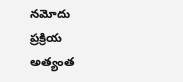నమోదు ప్రక్రియ అత్యంత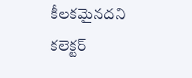కీలకమైనదని కలెక్టర్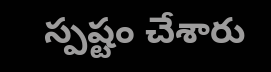స్పష్టం చేశారు